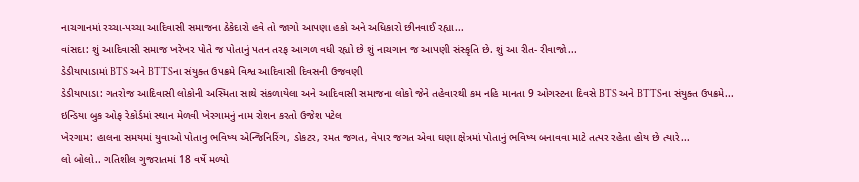નાચગાનમાં રચ્ચા-પચ્ચા આદિવાસી સમાજના ઠેકેદારો હવે તો જાગો આપણા હકો અને અધિકારો છીનવાઈ રહ્યા...
વાંસદા: શું આદિવાસી સમાજ ખરેખર પોતે જ પોતાનું પતન તરફ આગળ વધી રહ્યો છે શું નાચગાન જ આપણી સંસ્કૃતિ છે. શું આ રીત- રીવાજો...
ડેડીયાપાડામાં BTS અને BTTSના સંયુક્ત ઉપક્રમે વિશ્વ આદિવાસી દિવસની ઉજવણી
ડેડીયાપાડા: ગતરોજ આદિવાસી લોકોની અસ્મિતા સાથે સંકળાયેલા અને આદિવાસી સમાજના લોકો જેને તહેવારથી કમ નહિ માનતા 9 ઓગસ્ટના દિવસે BTS અને BTTSના સંયુક્ત ઉપક્રમે...
ઇન્ડિયા બુક ઓફ રેકોર્ડમાં સ્થાન મેળવી ખેરગામનું નામ રોશન કરતો ઉજેશ પટેલ
ખેરગામ: હાલના સમયમાં યુવાઓ પોતાનુ ભવિષ્ય એન્જિનિરિંગ, ડોકટર, રમત જગત, વેપાર જગત એવા ઘણા ક્ષેત્રમાં પોતાનું ભવિષ્ય બનાવવા માટે તત્પર રહેતા હોય છે ત્યારે...
લો બોલો.. ગતિશીલ ગુજરાતમાં 18 વર્ષે મળ્યો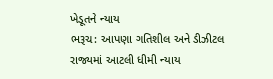ખેડૂતને ન્યાય
ભરૂચ: આપણા ગતિશીલ અને ડીઝીટલ રાજ્યમાં આટલી ધીમી ન્યાય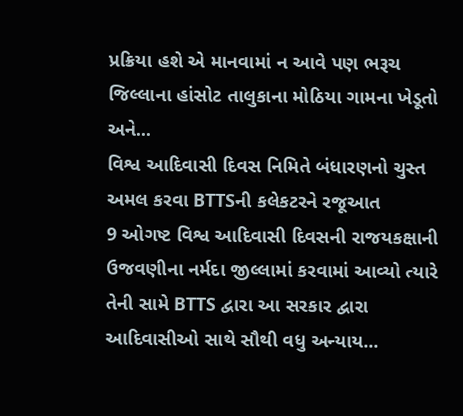પ્રક્રિયા હશે એ માનવામાં ન આવે પણ ભરૂચ જિલ્લાના હાંસોટ તાલુકાના મોઠિયા ગામના ખેડૂતો અને...
વિશ્વ આદિવાસી દિવસ નિમિતે બંધારણનો ચુસ્ત અમલ કરવા BTTSની કલેકટરને રજૂઆત
9 ઓગષ્ટ વિશ્વ આદિવાસી દિવસની રાજયકક્ષાની ઉજવણીના નર્મદા જીલ્લામાં કરવામાં આવ્યો ત્યારે તેની સામે BTTS દ્વારા આ સરકાર દ્વારા આદિવાસીઓ સાથે સૌથી વધુ અન્યાય...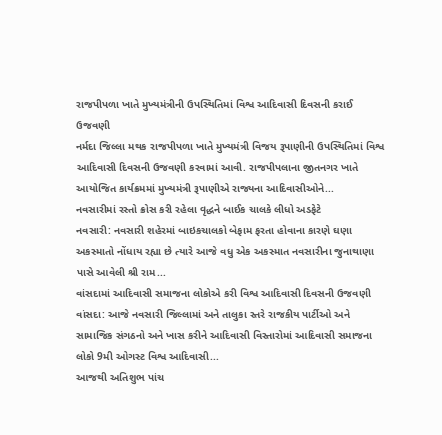રાજપીપળા ખાતે મુખ્યમંત્રીની ઉપસ્થિતિમાં વિશ્વ આદિવાસી દિવસની કરાઈ ઉજવણી
નર્મદા જિલ્લા મથક રાજપીપળા ખાતે મુખ્યમંત્રી વિજય રૂપાણીની ઉપસ્થિતિમાં વિશ્વ આદિવાસી દિવસની ઉજવણી કરવામાં આવી. રાજપીપલાના જીતનગર ખાતે આયોજિત કાર્યક્રમમાં મુખ્યમંત્રી રૂપાણીએ રાજ્યના આદિવાસીઓને...
નવસારીમાં રસ્તો ક્રોસ કરી રહેલા વૃદ્ધને બાઈક ચાલકે લીધો અડફેટે
નવસારી: નવસારી શહેરમાં બાઇકચાલકો બેફામ ફરતા હોવાના કારણે ઘણા અકસ્માતો નોંધાય રહ્યા છે ત્યારે આજે વધુ એક અકસ્માત નવસારીના જુનાથાણા પાસે આવેલી શ્રી રામ...
વાંસદામાં આદિવાસી સમાજના લોકોએ કરી વિશ્વ આદિવાસી દિવસની ઉજવણી
વાંસદા: આજે નવસારી જિલ્લામાં અને તાલુકા સ્તરે રાજકીય પાર્ટીઓ અને સામાજિક સંગઠનો અને ખાસ કરીને આદિવાસી વિસ્તારોમાં આદિવાસી સમાજના લોકો 9મી ઓગસ્ટ વિશ્વ આદિવાસી...
આજથી અતિશુભ પાંચ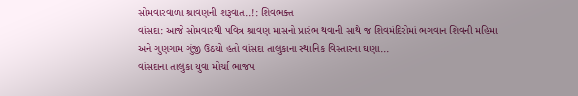સોમવારવાળા શ્રાવણની શરૂવાત..!: શિવભક્ત
વાંસદા: આજે સોમવારથી પવિત્ર શ્રાવણ માસનો પ્રારંભ થવાની સાથે જ શિવમંદિરોમાં ભગવાન શિવની મહિમા અને ગુણગામ ગુંજી ઉઠયો હતો વાંસદા તાલુકાના સ્થાનિક વિસ્તારના ઘણા...
વાંસદાના તાલુકા યુવા મોર્ચા ભાજપ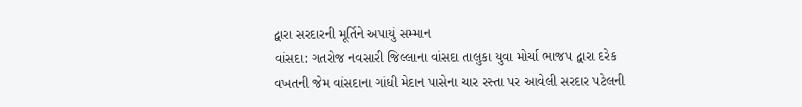દ્વારા સરદારની મૂર્તિને અપાયું સમ્માન
વાંસદા: ગતરોજ નવસારી જિલ્લાના વાંસદા તાલુકા યુવા મોર્ચા ભાજપ દ્વારા દરેક વખતની જેમ વાંસદાના ગાંધી મેદાન પાસેના ચાર રસ્તા પર આવેલી સરદાર પટેલની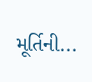મૂર્તિની...